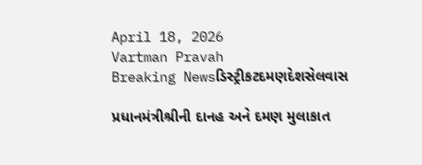April 18, 2026
Vartman Pravah
Breaking Newsડિસ્ટ્રીકટદમણદેશસેલવાસ

પ્રધાનમંત્રીશ્રીની દાનહ અને દમણ મુલાકાત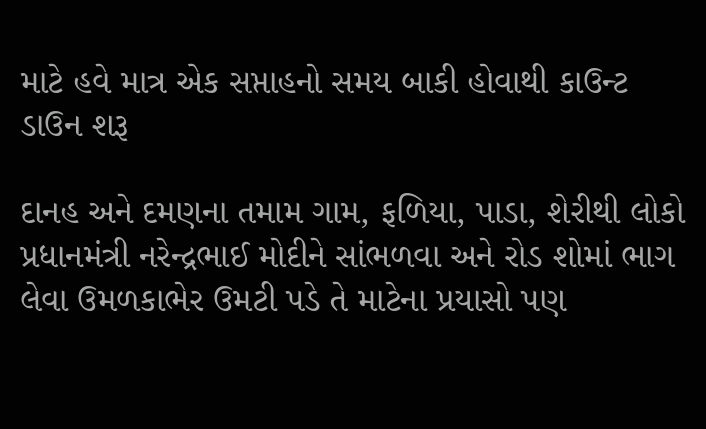માટે હવે માત્ર એક સપ્તાહનો સમય બાકી હોવાથી કાઉન્‍ટ ડાઉન શરૂ

દાનહ અને દમણના તમામ ગામ, ફળિયા, પાડા, શેરીથી લોકો પ્રધાનમંત્રી નરેન્‍દ્રભાઈ મોદીને સાંભળવા અને રોડ શોમાં ભાગ લેવા ઉમળકાભેર ઉમટી પડે તે માટેના પ્રયાસો પણ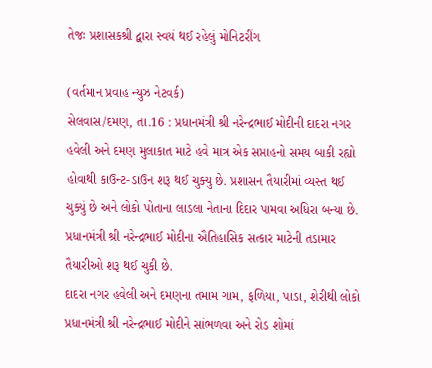તેજઃ પ્રશાસકશ્રી દ્વારા સ્‍વયં થઈ રહેલું મોનિટરીંગ

(વર્તમાન પ્રવાહ ન્‍યુઝ નેટવર્ક)
સેલવાસ/દમણ, તા.16 : પ્રધાનમંત્રી શ્રી નરેન્‍દ્રભાઈ મોદીની દાદરા નગર હવેલી અને દમણ મુલાકાત માટે હવે માત્ર એક સપ્તાહનો સમય બાકી રહ્યો હોવાથી કાઉન્‍ટ-ડાઉન શરૂ થઈ ચુક્‍યુ છે. પ્રશાસન તૈયારીમાં વ્‍યસ્‍ત થઈ ચુક્‍યું છે અને લોકો પોતાના લાડલા નેતાના દિદાર પામવા અધિરા બન્‍યા છે. પ્રધાનમંત્રી શ્રી નરેન્‍દ્રભાઈ મોદીના ઐતિહાસિક સત્‍કાર માટેની તડામાર તૈયારીઓ શરૂ થઈ ચુકી છે.
દાદરા નગર હવેલી અને દમણના તમામ ગામ, ફળિયા, પાડા, શેરીથી લોકો પ્રધાનમંત્રી શ્રી નરેન્‍દ્રભાઈ મોદીને સાંભળવા અને રોડ શોમાં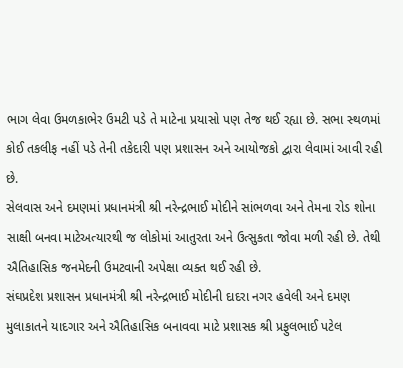ભાગ લેવા ઉમળકાભેર ઉમટી પડે તે માટેના પ્રયાસો પણ તેજ થઈ રહ્યા છે. સભા સ્‍થળમાં કોઈ તકલીફ નહીં પડે તેની તકેદારી પણ પ્રશાસન અને આયોજકો દ્વારા લેવામાં આવી રહી છે.
સેલવાસ અને દમણમાં પ્રધાનમંત્રી શ્રી નરેન્‍દ્રભાઈ મોદીને સાંભળવા અને તેમના રોડ શોના સાક્ષી બનવા માટેઅત્‍યારથી જ લોકોમાં આતુરતા અને ઉત્‍સુકતા જોવા મળી રહી છે. તેથી ઐતિહાસિક જનમેદની ઉમટવાની અપેક્ષા વ્‍યક્‍ત થઈ રહી છે.
સંઘપ્રદેશ પ્રશાસન પ્રધાનમંત્રી શ્રી નરેન્‍દ્રભાઈ મોદીની દાદરા નગર હવેલી અને દમણ મુલાકાતને યાદગાર અને ઐતિહાસિક બનાવવા માટે પ્રશાસક શ્રી પ્રફુલભાઈ પટેલ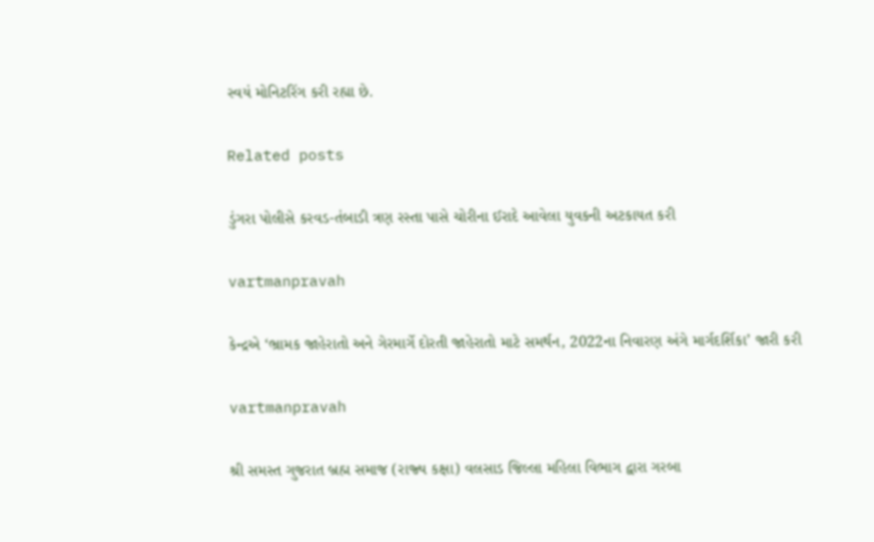સ્‍વયં મોનિટરિંગ કરી રહ્યા છે.

Related posts

ડુંગરા પોલીસે કરવડ-તંબાડી ત્રણ રસ્‍તા પાસે ચોરીના ઈરાદે આવેલા યુવકની અટકાયત કરી

vartmanpravah

કેન્દ્રએ ‘ભ્રામક જાહેરાતો અને ગેરમાર્ગે દોરતી જાહેરાતો માટે સમર્થન, 2022ના નિવારણ અંગે માર્ગદર્શિકા’ જારી કરી

vartmanpravah

શ્રી સમસ્‍ત ગુજરાત બ્રહ્મ સમાજ (રાજ્‍ય કક્ષા) વલસાડ જિલ્લા મહિલા વિભાગ દ્વારા ગરબા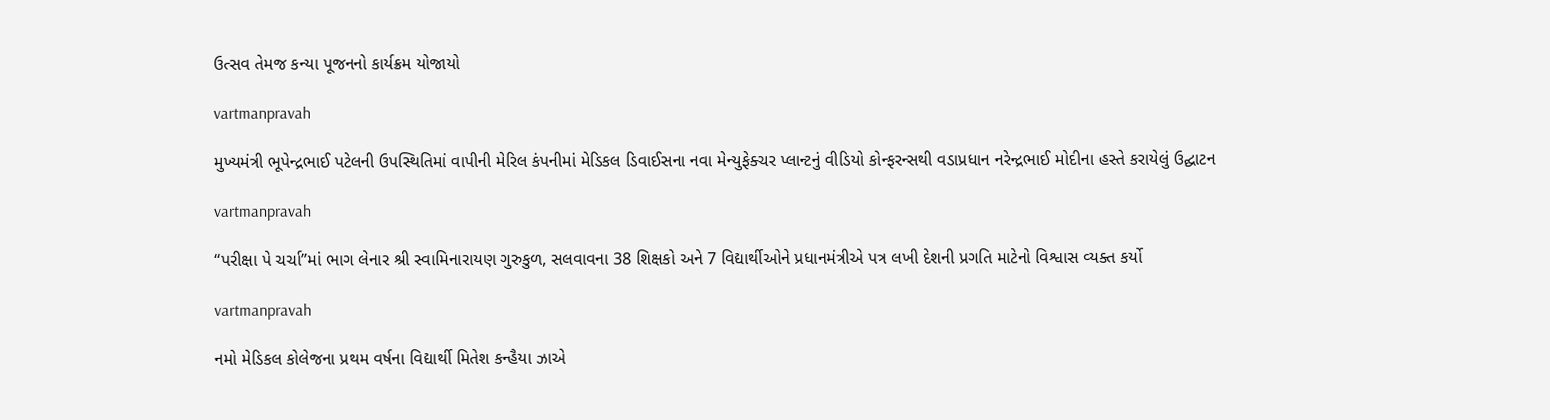ઉત્‍સવ તેમજ કન્‍યા પૂજનનો કાર્યક્રમ યોજાયો

vartmanpravah

મુખ્યમંત્રી ભૂપેન્દ્રભાઈ પટેલની ઉપસ્થિતિમાં વાપીની મેરિલ કંપનીમાં મેડિકલ ડિવાઈસના નવા મેન્યુફેક્ચર પ્લાન્ટનું વીડિયો કોન્ફરન્સથી વડાપ્રધાન નરેન્દ્રભાઈ મોદીના હસ્તે કરાયેલું ઉદ્ઘાટન

vartmanpravah

‘‘પરીક્ષા પે ચર્ચા”માં ભાગ લેનાર શ્રી સ્‍વામિનારાયણ ગુરુકુળ, સલવાવના 38 શિક્ષકો અને 7 વિદ્યાર્થીઓને પ્રધાનમંત્રીએ પત્ર લખી દેશની પ્રગતિ માટેનો વિશ્વાસ વ્‍યક્‍ત કર્યો

vartmanpravah

નમો મેડિકલ કોલેજના પ્રથમ વર્ષના વિદ્યાર્થી મિતેશ કન્‍હૈયા ઝાએ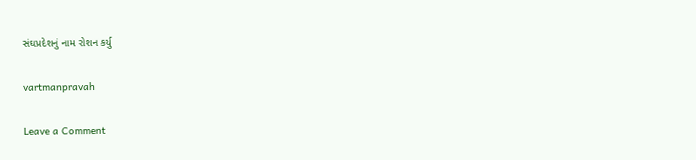સંઘપ્રદેશનું નામ રોશન કર્યુ

vartmanpravah

Leave a Comment